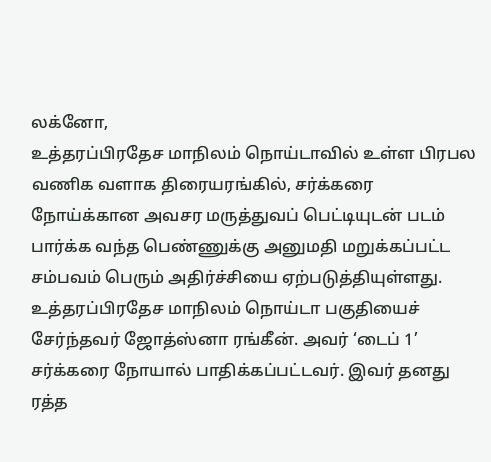லக்னோ,
உத்தரப்பிரதேச மாநிலம் நொய்டாவில் உள்ள பிரபல வணிக வளாக திரையரங்கில், சர்க்கரை நோய்க்கான அவசர மருத்துவப் பெட்டியுடன் படம் பார்க்க வந்த பெண்ணுக்கு அனுமதி மறுக்கப்பட்ட சம்பவம் பெரும் அதிர்ச்சியை ஏற்படுத்தியுள்ளது.
உத்தரப்பிரதேச மாநிலம் நொய்டா பகுதியைச் சேர்ந்தவர் ஜோத்ஸ்னா ரங்கீன். அவர் ‘டைப் 1’ சர்க்கரை நோயால் பாதிக்கப்பட்டவர். இவர் தனது ரத்த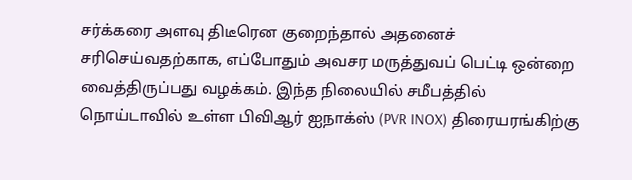சர்க்கரை அளவு திடீரென குறைந்தால் அதனைச் சரிசெய்வதற்காக, எப்போதும் அவசர மருத்துவப் பெட்டி ஒன்றை வைத்திருப்பது வழக்கம். இந்த நிலையில் சமீபத்தில் நொய்டாவில் உள்ள பிவிஆர் ஐநாக்ஸ் (PVR INOX) திரையரங்கிற்கு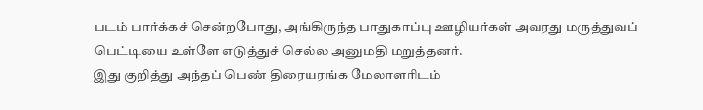படம் பார்க்கச் சென்றபோது, அங்கிருந்த பாதுகாப்பு ஊழியர்கள் அவரது மருத்துவப் பெட்டியை உள்ளே எடுத்துச் செல்ல அனுமதி மறுத்தனர்.
இது குறித்து அந்தப் பெண் திரையரங்க மேலாளரிடம்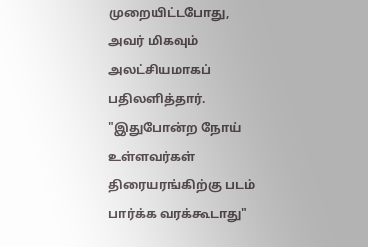முறையிட்டபோது, அவர் மிகவும் அலட்சியமாகப் பதிலளித்தார். "இதுபோன்ற நோய் உள்ளவர்கள் திரையரங்கிற்கு படம் பார்க்க வரக்கூடாது"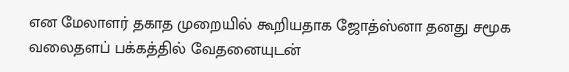என மேலாளர் தகாத முறையில் கூறியதாக ஜோத்ஸ்னா தனது சமூக வலைதளப் பக்கத்தில் வேதனையுடன்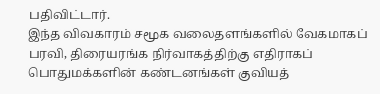பதிவிட்டார்.
இந்த விவகாரம் சமூக வலைதளங்களில் வேகமாகப் பரவி, திரையரங்க நிர்வாகத்திற்கு எதிராகப் பொதுமக்களின் கண்டனங்கள் குவியத்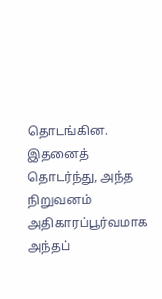தொடங்கின. இதனைத் தொடர்ந்து, அந்த நிறுவனம் அதிகாரப்பூர்வமாக அந்தப்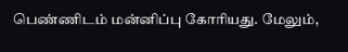பெண்ணிடம் மன்னிப்பு கோரியது. மேலும்,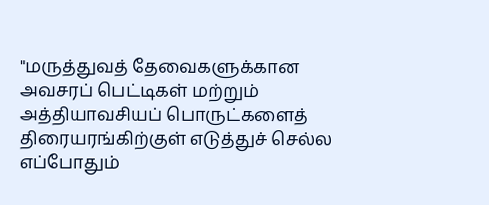"மருத்துவத் தேவைகளுக்கான அவசரப் பெட்டிகள் மற்றும் அத்தியாவசியப் பொருட்களைத் திரையரங்கிற்குள் எடுத்துச் செல்ல எப்போதும்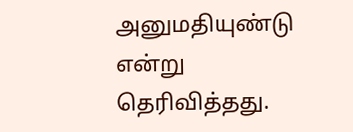அனுமதியுண்டு என்று தெரிவித்தது.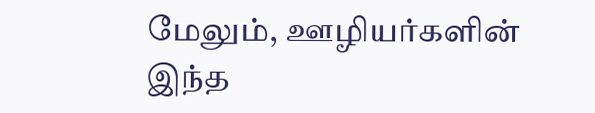மேலும், ஊழியர்களின் இந்த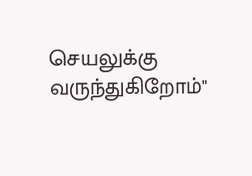செயலுக்கு வருந்துகிறோம்"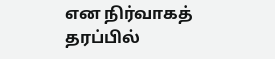என நிர்வாகத் தரப்பில்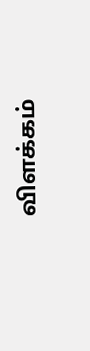விளக்கம்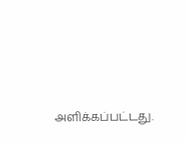அளிக்கப்பட்டது.